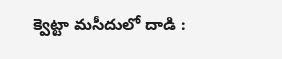క్వెట్టా మసీదులో దాడి :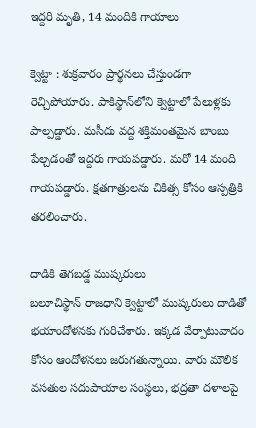ఇద్దరి మృతి, 14 మందికి గాయాలు

క్వెట్టా : శుక్రవారం ప్రార్థనలు చేస్తుండగా రెచ్చిపోయారు. పాకిస్థాన్‌లోని క్వెట్టాలో పేలుళ్లకు పాల్పడ్డారు. మసీదు వద్ద శక్తిమంతమైన బాంబు పేల్చడంతో ఇద్దరు గాయపడ్డారు. మరో 14 మంది గాయపడ్డారు. క్షతగాత్రులను చికిత్స కోసం ఆస్పత్రికి తరలించారు.

దాడికి తెగబడ్డ ముష్కరులు
బలూచిస్థాన్ రాజధాని క్వెట్టాలో ముష్కరులు దాడితో భయాందోళనకు గురిచేశారు. ఇక్కడ వేర్పాటువాదం కోసం ఆందోళనలు జరుగతున్నాయి. వారు మౌలిక వసతుల సదుపాయాల సంస్థలు, భద్రతా దళాలపై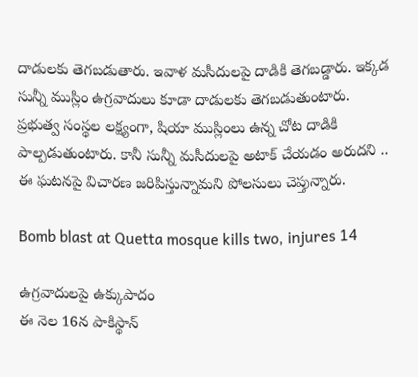దాడులకు తెగబడుతారు. ఇవాళ మసీదులపై దాడికి తెగబడ్డారు. ఇక్కడ సున్నీ ముస్లిం ఉగ్రవాదులు కూడా దాడులకు తెగబడుతుంటారు. ప్రభుత్వ సంస్థల లక్ష్యంగా, షియా ముస్లింలు ఉన్న చోట దాడికి పాల్పడుతుంటారు. కానీ సున్నీ మసీదులపై అటాక్ చేయడం అరుదని .. ఈ ఘటనపై విచారణ జరిపిస్తున్నామని పోలసులు చెప్తున్నారు.

Bomb blast at Quetta mosque kills two, injures 14

ఉగ్రవాదులపై ఉక్కుపాదం
ఈ నెల 16న పాకిస్థాన్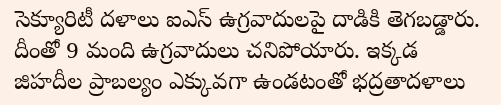సెక్యూరిటీ దళాలు ఐఎస్ ఉగ్రవాదులపై దాడికి తెగబడ్డారు. దీంతో 9 మంది ఉగ్రవాదులు చనిపోయారు. ఇక్కడ జిహదీల ప్రాబల్యం ఎక్కువగా ఉండటంతో భద్రతాదళాలు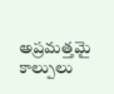అప్రమత్తమై కాల్పులు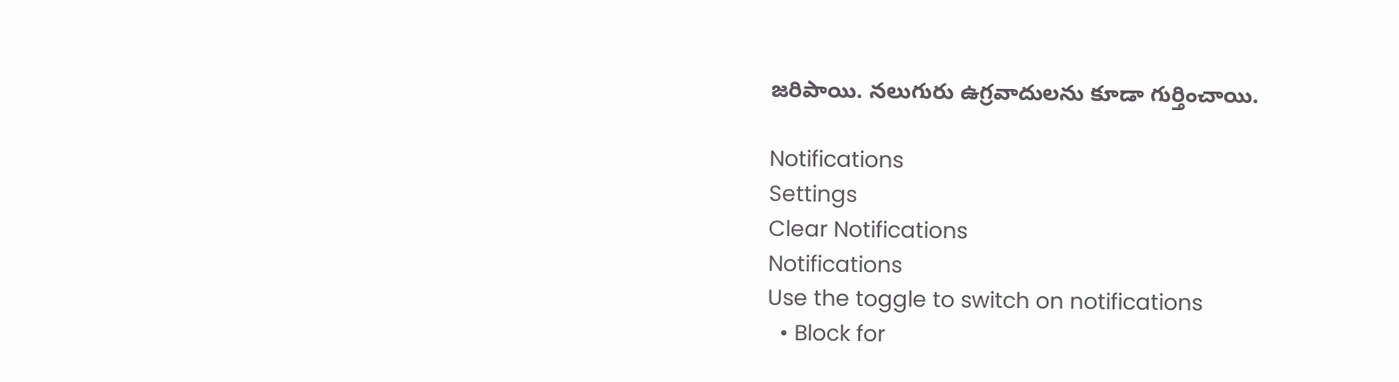జరిపాయి. నలుగురు ఉగ్రవాదులను కూడా గుర్తించాయి.

Notifications
Settings
Clear Notifications
Notifications
Use the toggle to switch on notifications
  • Block for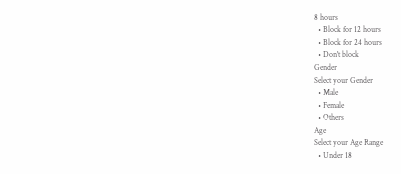8 hours
  • Block for 12 hours
  • Block for 24 hours
  • Don't block
Gender
Select your Gender
  • Male
  • Female
  • Others
Age
Select your Age Range
  • Under 18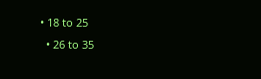• 18 to 25
  • 26 to 35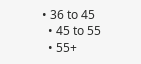• 36 to 45
  • 45 to 55
  • 55+